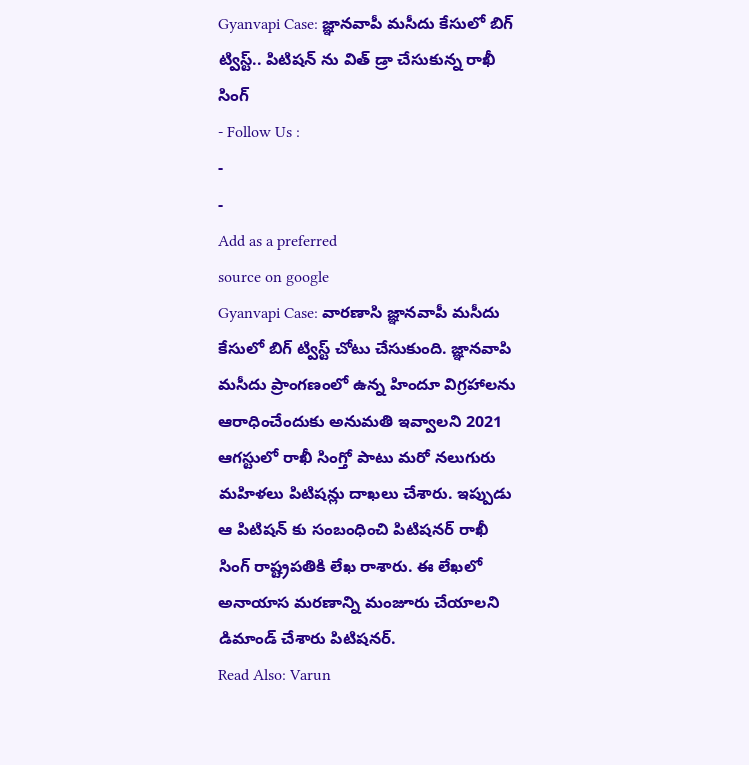Gyanvapi Case: జ్ఞానవాపీ మసీదు కేసులో బిగ్ ట్విస్ట్.. పిటిషన్ ను విత్ డ్రా చేసుకున్న రాఖీ సింగ్
- Follow Us :
-
-
Add as a preferred
source on google
Gyanvapi Case: వారణాసి జ్ఞానవాపీ మసీదు కేసులో బిగ్ ట్విస్ట్ చోటు చేసుకుంది. జ్ఞానవాపి మసీదు ప్రాంగణంలో ఉన్న హిందూ విగ్రహాలను ఆరాధించేందుకు అనుమతి ఇవ్వాలని 2021 ఆగస్టులో రాఖీ సింగ్తో పాటు మరో నలుగురు మహిళలు పిటిషన్లు దాఖలు చేశారు. ఇప్పుడు ఆ పిటిషన్ కు సంబంధించి పిటిషనర్ రాఖీ సింగ్ రాష్ట్రపతికి లేఖ రాశారు. ఈ లేఖలో అనాయాస మరణాన్ని మంజూరు చేయాలని డిమాండ్ చేశారు పిటిషనర్.
Read Also: Varun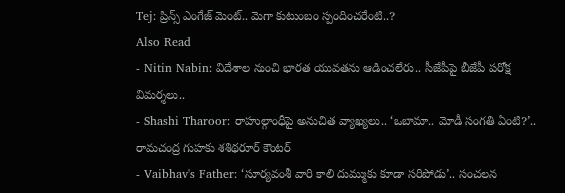Tej: ప్రిన్స్ ఎంగేజ్ మెంట్.. మెగా కుటుంబం స్పందించరేంటి..?
Also Read
- Nitin Nabin: విదేశాల నుంచి భారత యువతను ఆడించలేరు.. సీజేపీపై బీజేపీ పరోక్ష విమర్శలు..
- Shashi Tharoor: రాహుల్గాంధీపై అనుచిత వ్యాఖ్యలు.. ‘ఒబామా.. మోడీ సంగతి ఏంటి?’.. రామచంద్ర గుహకు శశిథరూర్ కౌంటర్
- Vaibhav's Father: ‘సూర్యవంశీ వారి కాలి దుమ్ముకు కూడా సరిపోడు’.. సంచలన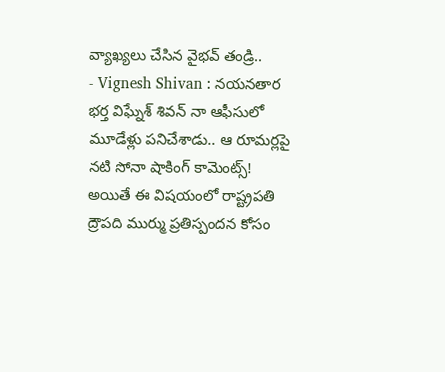వ్యాఖ్యలు చేసిన వైభవ్ తండ్రి..
- Vignesh Shivan : నయనతార భర్త విఘ్నేశ్ శివన్ నా ఆఫీసులో మూడేళ్లు పనిచేశాడు.. ఆ రూమర్లపై నటి సోనా షాకింగ్ కామెంట్స్!
అయితే ఈ విషయంలో రాష్ట్రపతి ద్రౌపది ముర్ము ప్రతిస్పందన కోసం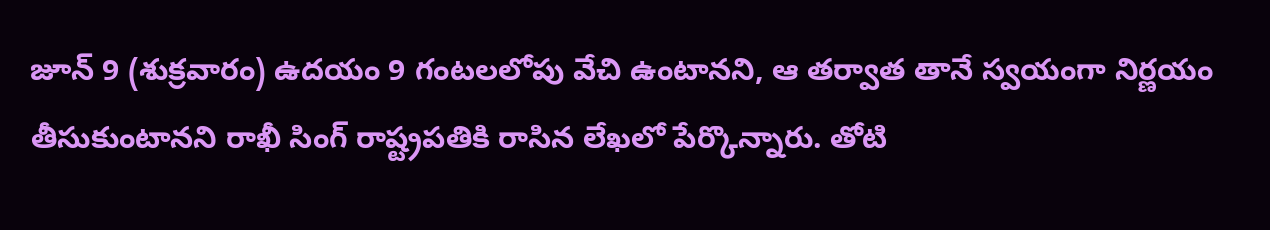జూన్ 9 (శుక్రవారం) ఉదయం 9 గంటలలోపు వేచి ఉంటానని, ఆ తర్వాత తానే స్వయంగా నిర్ణయం తీసుకుంటానని రాఖీ సింగ్ రాష్ట్రపతికి రాసిన లేఖలో పేర్కొన్నారు. తోటి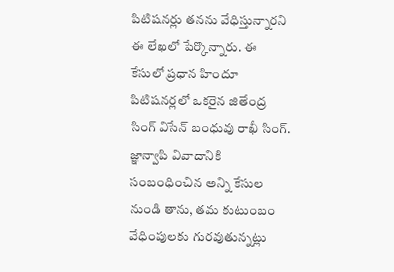పిటిషనర్లు తనను వేధిస్తున్నారని ఈ లేఖలో పేర్కొన్నారు. ఈ కేసులో ప్రధాన హిందూ పిటిషనర్లలో ఒకరైన జితేంద్ర సింగ్ విసేన్ బంధువు రాఖీ సింగ్. జ్ఞాన్వాపి వివాదానికి సంబంధించిన అన్ని కేసుల నుండి తాను, తమ కుటుంబం వేధింపులకు గురవుతున్నట్లు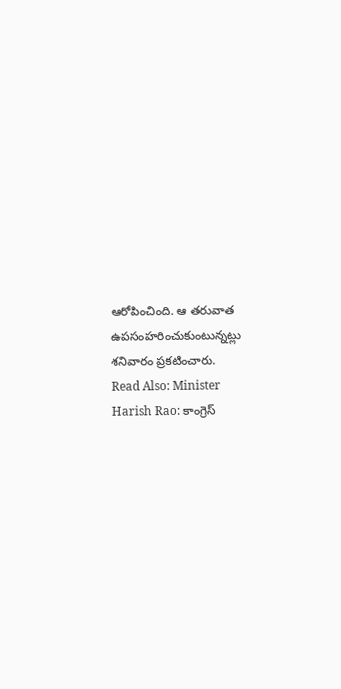ఆరోపించింది. ఆ తరువాత ఉపసంహరించుకుంటున్నట్లు శనివారం ప్రకటించారు.
Read Also: Minister Harish Rao: కాంగ్రెస్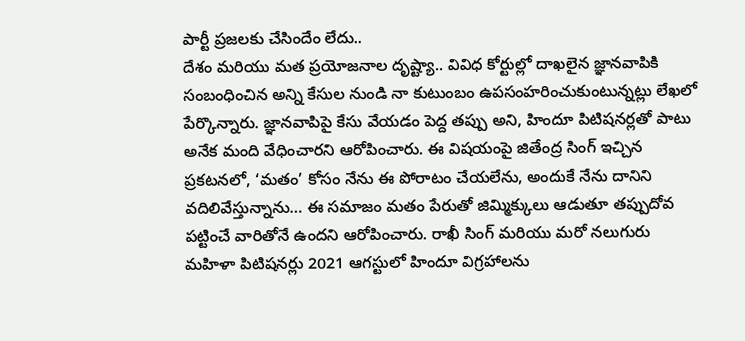పార్టీ ప్రజలకు చేసిందేం లేదు..
దేశం మరియు మత ప్రయోజనాల దృష్ట్యా.. వివిధ కోర్టుల్లో దాఖలైన జ్ఞానవాపికి సంబంధించిన అన్ని కేసుల నుండి నా కుటుంబం ఉపసంహరించుకుంటున్నట్లు లేఖలో పేర్కొన్నారు. జ్ఞానవాపిపై కేసు వేయడం పెద్ద తప్పు అని, హిందూ పిటిషనర్లతో పాటు అనేక మంది వేధించారని ఆరోపించారు. ఈ విషయంపై జితేంద్ర సింగ్ ఇచ్చిన ప్రకటనలో, ‘మతం’ కోసం నేను ఈ పోరాటం చేయలేను, అందుకే నేను దానిని వదిలివేస్తున్నాను… ఈ సమాజం మతం పేరుతో జిమ్మిక్కులు ఆడుతూ తప్పుదోవ పట్టించే వారితోనే ఉందని ఆరోపించారు. రాఖీ సింగ్ మరియు మరో నలుగురు మహిళా పిటిషనర్లు 2021 ఆగస్టులో హిందూ విగ్రహాలను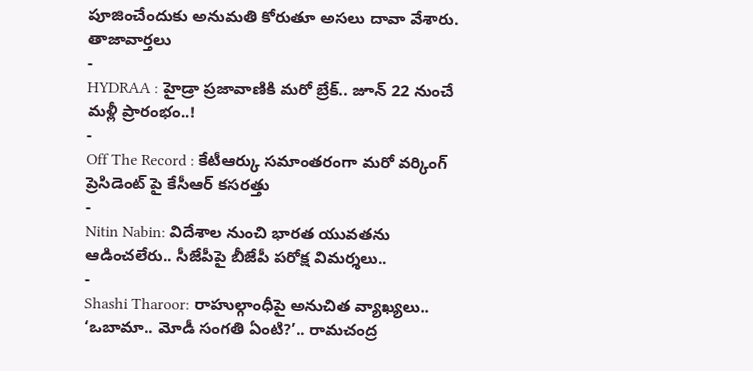పూజించేందుకు అనుమతి కోరుతూ అసలు దావా వేశారు.
తాజావార్తలు
-
HYDRAA : హైడ్రా ప్రజావాణికి మరో బ్రేక్.. జూన్ 22 నుంచే మళ్లీ ప్రారంభం..!
-
Off The Record : కేటీఆర్కు సమాంతరంగా మరో వర్కింగ్ ప్రెసిడెంట్ పై కేసీఆర్ కసరత్తు
-
Nitin Nabin: విదేశాల నుంచి భారత యువతను ఆడించలేరు.. సీజేపీపై బీజేపీ పరోక్ష విమర్శలు..
-
Shashi Tharoor: రాహుల్గాంధీపై అనుచిత వ్యాఖ్యలు.. ‘ఒబామా.. మోడీ సంగతి ఏంటి?’.. రామచంద్ర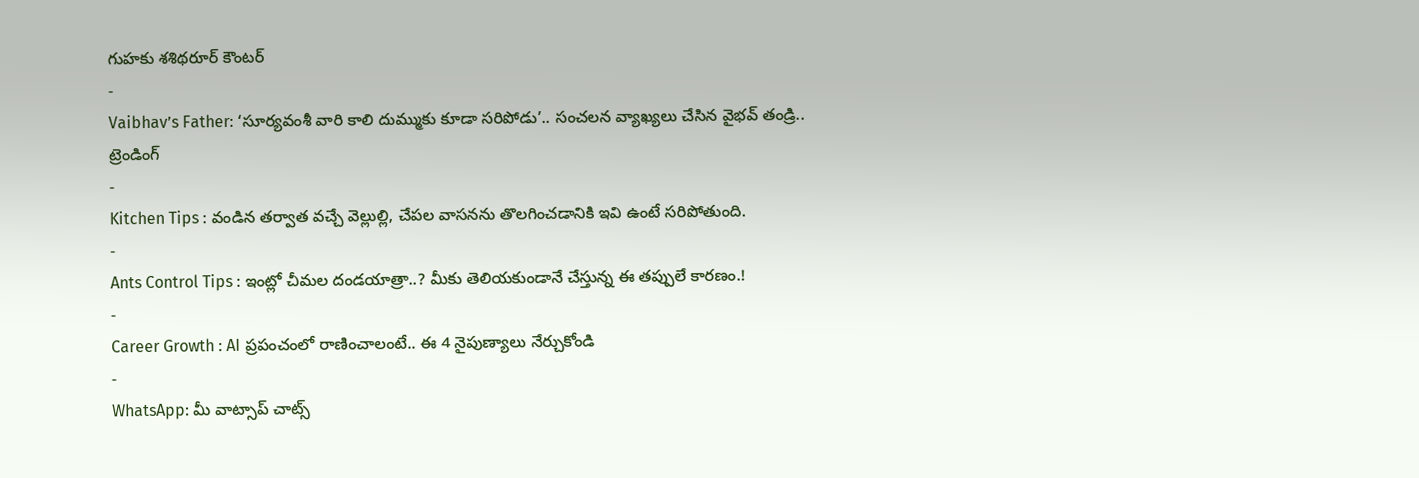గుహకు శశిథరూర్ కౌంటర్
-
Vaibhav’s Father: ‘సూర్యవంశీ వారి కాలి దుమ్ముకు కూడా సరిపోడు’.. సంచలన వ్యాఖ్యలు చేసిన వైభవ్ తండ్రి..
ట్రెండింగ్
-
Kitchen Tips : వండిన తర్వాత వచ్చే వెల్లుల్లి, చేపల వాసనను తొలగించడానికి ఇవి ఉంటే సరిపోతుంది.
-
Ants Control Tips : ఇంట్లో చీమల దండయాత్రా..? మీకు తెలియకుండానే చేస్తున్న ఈ తప్పులే కారణం.!
-
Career Growth : AI ప్రపంచంలో రాణించాలంటే.. ఈ 4 నైపుణ్యాలు నేర్చుకోండి
-
WhatsApp: మీ వాట్సాప్ చాట్స్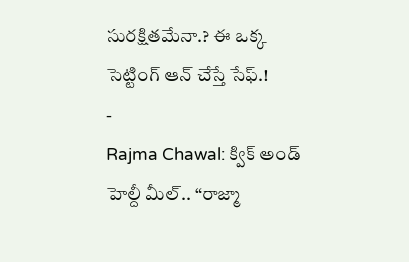సురక్షితమేనా.? ఈ ఒక్క సెట్టింగ్ ఆన్ చేస్తే సేఫ్.!
-
Rajma Chawal: క్విక్ అండ్ హెల్దీ మీల్.. “రాజ్మా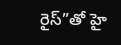రైస్”తో హై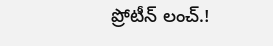ప్రోటీన్ లంచ్.!